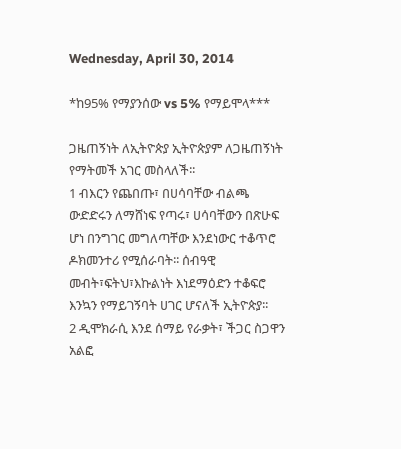Wednesday, April 30, 2014

*ከ95% የማያንሰው vs 5% የማይሞላ***

ጋዜጠኝነት ለኢትዮጵያ ኢትዮጵያም ለጋዜጠኝነት የማትመች አገር መስላለች፡፡
1 ብእርን የጨበጡ፣ በሀሳባቸው ብልጫ ውድድሩን ለማሸነፍ የጣሩ፣ ሀሳባቸውን በጽሁፍ ሆነ በንግገር መግለጣቸው እንደነውር ተቆጥሮ ዶክመንተሪ የሚሰራባት፡፡ ሰብዓዊ መብት፣ፍትህ፣እኩልነት እነደማዕድን ተቆፍሮ እንኳን የማይገኝባት ሀገር ሆናለች ኢትዮጵያ፡፡
2 ዲሞክራሲ እንደ ሰማይ የራቃት፣ ችጋር ስጋዋን አልፎ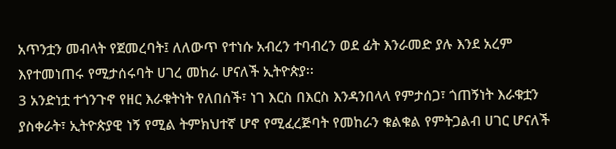አጥንቷን መብላት የጀመረባት፤ ለለውጥ የተነሱ አብረን ተባብረን ወደ ፊት እንራመድ ያሉ እንደ አረም እየተመነጠሩ የሚታሰሩባት ሀገረ መከራ ሆናለች ኢትዮጵያ፡፡
3 አንድነቷ ተጎንጉኖ የዘር እራቁትነት የለበሰች፣ ነገ እርስ በእርስ እንዳንበላላ የምታሰጋ፣ ጎጠኝነት እራቁቷን ያስቀራት፣ ኢትዮጵያዊ ነኝ የሚል ትምክህተኛ ሆኖ የሚፈረጅባት የመከራን ቁልቁል የምትጋልብ ሀገር ሆናለች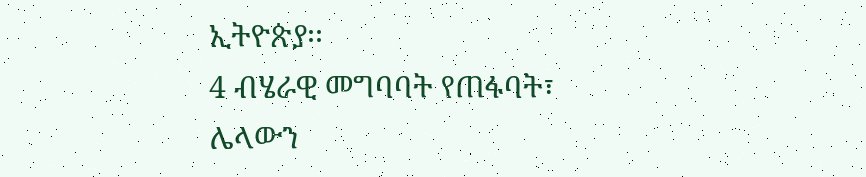ኢትዮጵያ፡፡
4 ብሄራዊ መግባባት የጠፋባት፣ ሌላውን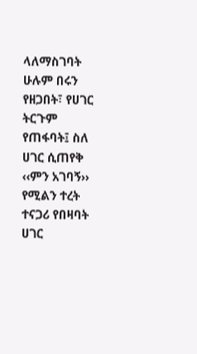ላለማስገባት ሁሉም በሩን የዘጋበት፣ የሀገር ትርጉም የጠፋባት፤ ስለ ሀገር ሲጠየቅ ‹‹ምን አገባኝ›› የሚልን ተረት ተናጋሪ የበዛባት ሀገር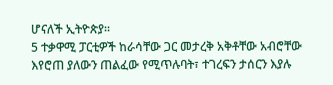ሆናለች ኢትዮጵያ፡፡
5 ተቃዋሚ ፓርቲዎች ከራሳቸው ጋር መታረቅ አቅቶቸው አብሮቸው እየሮጠ ያለውን ጠልፈው የሚጥሉባት፣ ተገረፍን ታሰርን እያሉ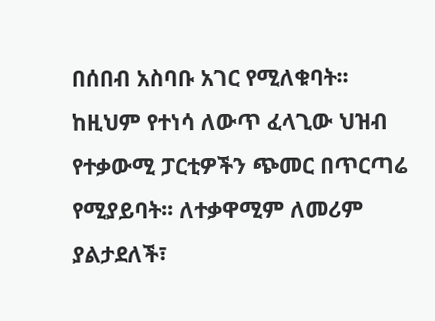በሰበብ አስባቡ አገር የሚለቁባት፡፡ ከዚህም የተነሳ ለውጥ ፈላጊው ህዝብ የተቃውሚ ፓርቲዎችን ጭመር በጥርጣሬ የሚያይባት፡፡ ለተቃዋሚም ለመሪም ያልታደለች፣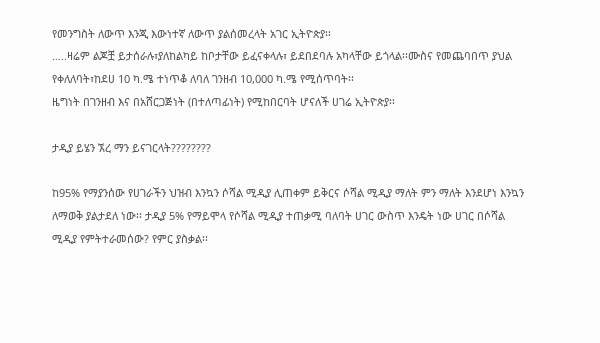የመንግስት ለውጥ እንጂ እውነተኛ ለውጥ ያልሰመረላት አገር ኢትዮጵያ፡፡
…..ዛሬም ልጆቿ ይታሰራሉ፣ያለከልካይ ከቦታቸው ይፈናቀላሉ፣ ይደበደባሉ አካላቸው ይጎላል፡፡ሙስና የመጨባበጥ ያህል የቀለለባት፣ከደሀ 10 ካ.ሜ ተነጥቆ ለባለ ገንዘብ 10,000 ካ.ሜ የሚሰጥባት፡፡
ዜግነት በገንዘብ እና በአሸርጋጅነት (በተለጣፊነት) የሚከበርባት ሆናለች ሀገሬ ኢትዮጵያ፡፡

ታዲያ ይሄን ኧረ ማን ይናገርላት????????

ከ95% የማያንሰው የሀገራችን ህዝብ እንኳን ሶሻል ሚዲያ ሊጠቀም ይቅርና ሶሻል ሚዲያ ማለት ምን ማለት እንደሆነ እንኳን ለማወቅ ያልታደለ ነው፡፡ ታዲያ 5% የማይሞላ የሶሻል ሚዲያ ተጠቃሚ ባለባት ሀገር ውስጥ እንዴት ነው ሀገር በሶሻል ሚዲያ የምትተራመሰው? የምር ያስቃል፡፡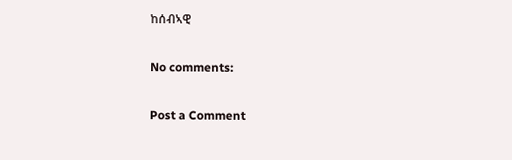ከሰብኣዊ

No comments:

Post a Comment